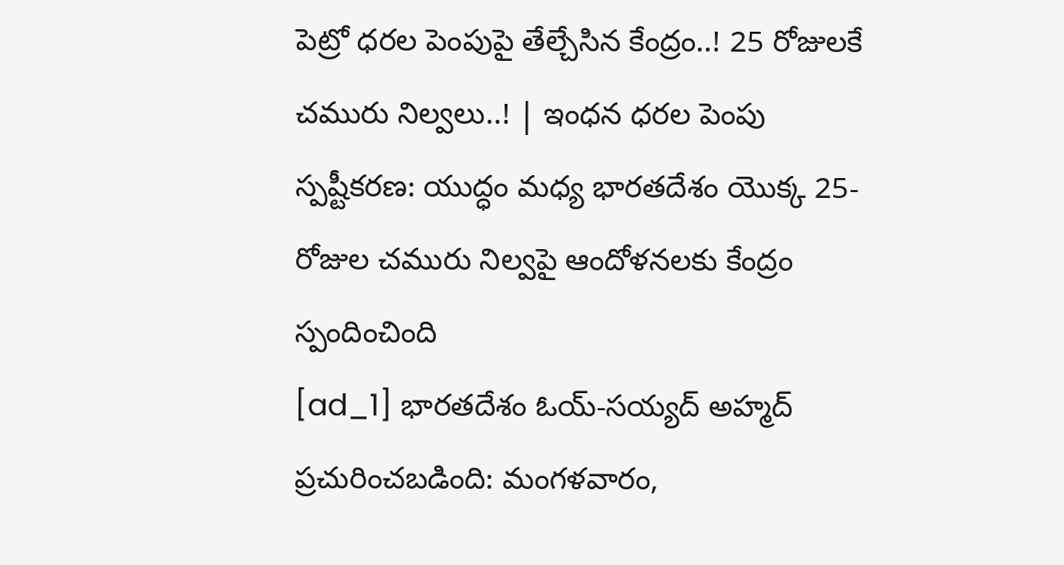పెట్రో ధరల పెంపుపై తేల్చేసిన కేంద్రం..! 25 రోజులకే చమురు నిల్వలు..! | ఇంధన ధరల పెంపు స్పష్టీకరణ: యుద్ధం మధ్య భారతదేశం యొక్క 25-రోజుల చమురు నిల్వపై ఆందోళనలకు కేంద్రం స్పందించింది
[ad_1] భారతదేశం ఓయ్-సయ్యద్ అహ్మద్ ప్రచురించబడింది: మంగళవారం,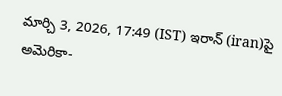మార్చి 3, 2026, 17:49 (IST) ఇరాన్ (iran)పై అమెరికా-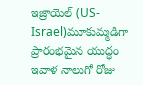ఇజ్రాయెల్ (US-Israel)మూకుమ్మడిగా ప్రారంభమైన యుద్ధం ఇవాళ నాలుగో రోజు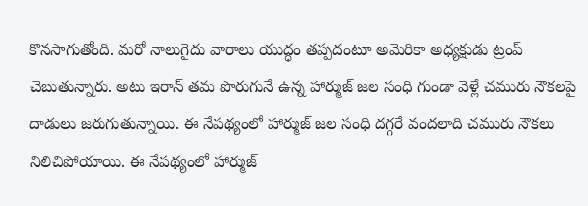కొనసాగుతోంది. మరో నాలుగైదు వారాలు యుద్ధం తప్పదంటూ అమెరికా అధ్యక్షుడు ట్రంప్ చెబుతున్నారు. అటు ఇరాన్ తమ పొరుగునే ఉన్న హార్ముజ్ జల సంధి గుండా వెళ్లే చమురు నౌకలపై దాడులు జరుగుతున్నాయి. ఈ నేపథ్యంలో హార్ముజ్ జల సంధి దగ్గరే వందలాది చమురు నౌకలు నిలిచిపోయాయి. ఈ నేపథ్యంలో హార్ముజ్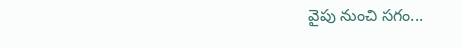వైపు నుంచి సగం...